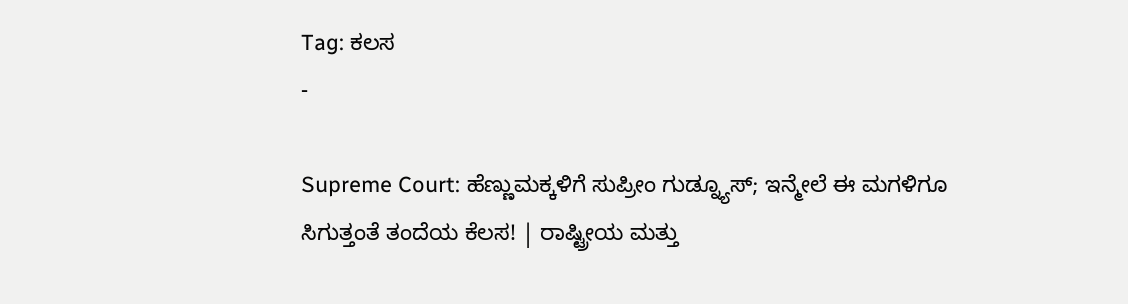Tag: ಕಲಸ
-

Supreme Court: ಹೆಣ್ಣುಮಕ್ಕಳಿಗೆ ಸುಪ್ರೀಂ ಗುಡ್ನ್ಯೂಸ್; ಇನ್ಮೇಲೆ ಈ ಮಗಳಿಗೂ ಸಿಗುತ್ತಂತೆ ತಂದೆಯ ಕೆಲಸ! | ರಾಷ್ಟ್ರೀಯ ಮತ್ತು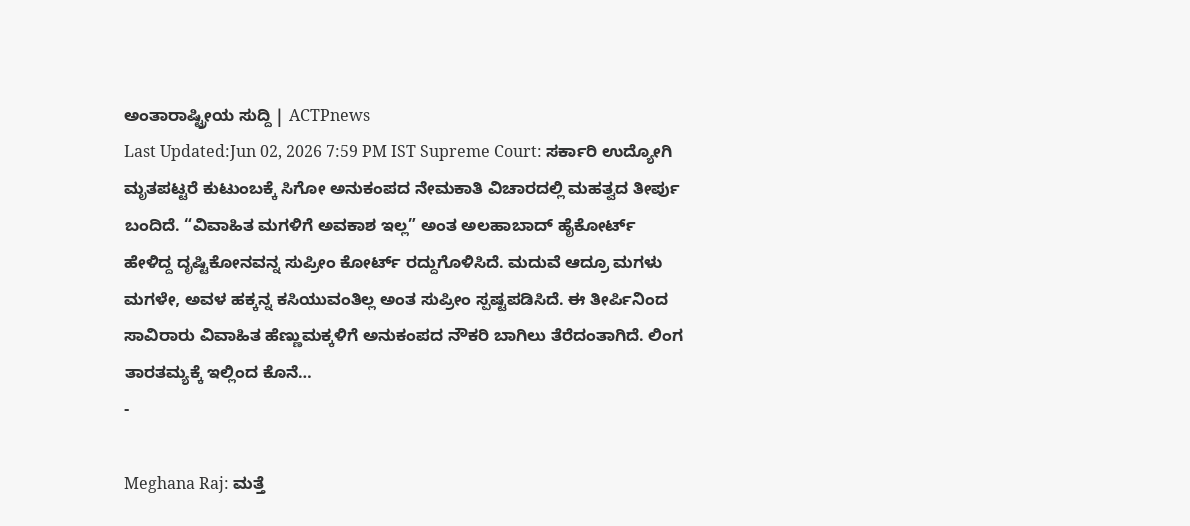ಅಂತಾರಾಷ್ಟ್ರೀಯ ಸುದ್ದಿ | ACTPnews
Last Updated:Jun 02, 2026 7:59 PM IST Supreme Court: ಸರ್ಕಾರಿ ಉದ್ಯೋಗಿ ಮೃತಪಟ್ಟರೆ ಕುಟುಂಬಕ್ಕೆ ಸಿಗೋ ಅನುಕಂಪದ ನೇಮಕಾತಿ ವಿಚಾರದಲ್ಲಿ ಮಹತ್ವದ ತೀರ್ಪು ಬಂದಿದೆ. “ವಿವಾಹಿತ ಮಗಳಿಗೆ ಅವಕಾಶ ಇಲ್ಲ” ಅಂತ ಅಲಹಾಬಾದ್ ಹೈಕೋರ್ಟ್ ಹೇಳಿದ್ದ ದೃಷ್ಟಿಕೋನವನ್ನ ಸುಪ್ರೀಂ ಕೋರ್ಟ್ ರದ್ದುಗೊಳಿಸಿದೆ. ಮದುವೆ ಆದ್ರೂ ಮಗಳು ಮಗಳೇ, ಅವಳ ಹಕ್ಕನ್ನ ಕಸಿಯುವಂತಿಲ್ಲ ಅಂತ ಸುಪ್ರೀಂ ಸ್ಪಷ್ಟಪಡಿಸಿದೆ. ಈ ತೀರ್ಪಿನಿಂದ ಸಾವಿರಾರು ವಿವಾಹಿತ ಹೆಣ್ಣುಮಕ್ಕಳಿಗೆ ಅನುಕಂಪದ ನೌಕರಿ ಬಾಗಿಲು ತೆರೆದಂತಾಗಿದೆ. ಲಿಂಗ ತಾರತಮ್ಯಕ್ಕೆ ಇಲ್ಲಿಂದ ಕೊನೆ…
-

Meghana Raj: ಮತ್ತೆ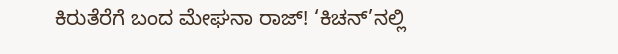ಕಿರುತೆರೆಗೆ ಬಂದ ಮೇಘನಾ ರಾಜ್! ‘ಕಿಚನ್’ನಲ್ಲಿ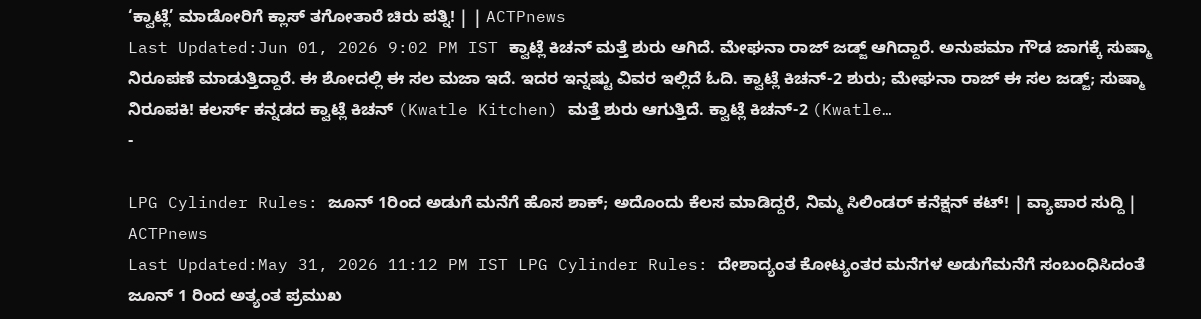‘ಕ್ವಾಟ್ಲೆ’ ಮಾಡೋರಿಗೆ ಕ್ಲಾಸ್ ತಗೋತಾರೆ ಚಿರು ಪತ್ನಿ! | | ACTPnews
Last Updated:Jun 01, 2026 9:02 PM IST ಕ್ವಾಟ್ಲೆ ಕಿಚನ್ ಮತ್ತೆ ಶುರು ಆಗಿದೆ. ಮೇಘನಾ ರಾಜ್ ಜಡ್ಜ್ ಆಗಿದ್ದಾರೆ. ಅನುಪಮಾ ಗೌಡ ಜಾಗಕ್ಕೆ ಸುಷ್ಮಾ ನಿರೂಪಣೆ ಮಾಡುತ್ತಿದ್ದಾರೆ. ಈ ಶೋದಲ್ಲಿ ಈ ಸಲ ಮಜಾ ಇದೆ. ಇದರ ಇನ್ನಷ್ಟು ವಿವರ ಇಲ್ಲಿದೆ ಓದಿ. ಕ್ವಾಟ್ಲೆ ಕಿಚನ್-2 ಶುರು; ಮೇಘನಾ ರಾಜ್ ಈ ಸಲ ಜಡ್ಜ್; ಸುಷ್ಮಾ ನಿರೂಪಕಿ! ಕಲರ್ಸ್ ಕನ್ನಡದ ಕ್ವಾಟ್ಲೆ ಕಿಚನ್ (Kwatle Kitchen) ಮತ್ತೆ ಶುರು ಆಗುತ್ತಿದೆ. ಕ್ವಾಟ್ಲೆ ಕಿಚನ್-2 (Kwatle…
-

LPG Cylinder Rules: ಜೂನ್ 1ರಿಂದ ಅಡುಗೆ ಮನೆಗೆ ಹೊಸ ಶಾಕ್; ಅದೊಂದು ಕೆಲಸ ಮಾಡಿದ್ದರೆ, ನಿಮ್ಮ ಸಿಲಿಂಡರ್ ಕನೆಕ್ಷನ್ ಕಟ್! | ವ್ಯಾಪಾರ ಸುದ್ದಿ | ACTPnews
Last Updated:May 31, 2026 11:12 PM IST LPG Cylinder Rules: ದೇಶಾದ್ಯಂತ ಕೋಟ್ಯಂತರ ಮನೆಗಳ ಅಡುಗೆಮನೆಗೆ ಸಂಬಂಧಿಸಿದಂತೆ ಜೂನ್ 1 ರಿಂದ ಅತ್ಯಂತ ಪ್ರಮುಖ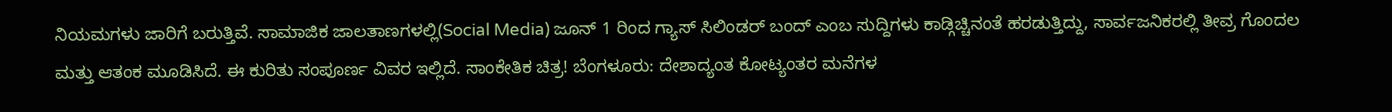ನಿಯಮಗಳು ಜಾರಿಗೆ ಬರುತ್ತಿವೆ. ಸಾಮಾಜಿಕ ಜಾಲತಾಣಗಳಲ್ಲಿ(Social Media) ಜೂನ್ 1 ರಿಂದ ಗ್ಯಾಸ್ ಸಿಲಿಂಡರ್ ಬಂದ್ ಎಂಬ ಸುದ್ದಿಗಳು ಕಾಡ್ಗಿಚ್ಚಿನಂತೆ ಹರಡುತ್ತಿದ್ದು, ಸಾರ್ವಜನಿಕರಲ್ಲಿ ತೀವ್ರ ಗೊಂದಲ ಮತ್ತು ಆತಂಕ ಮೂಡಿಸಿದೆ. ಈ ಕುರಿತು ಸಂಪೂರ್ಣ ವಿವರ ಇಲ್ಲಿದೆ. ಸಾಂಕೇತಿಕ ಚಿತ್ರ! ಬೆಂಗಳೂರು: ದೇಶಾದ್ಯಂತ ಕೋಟ್ಯಂತರ ಮನೆಗಳ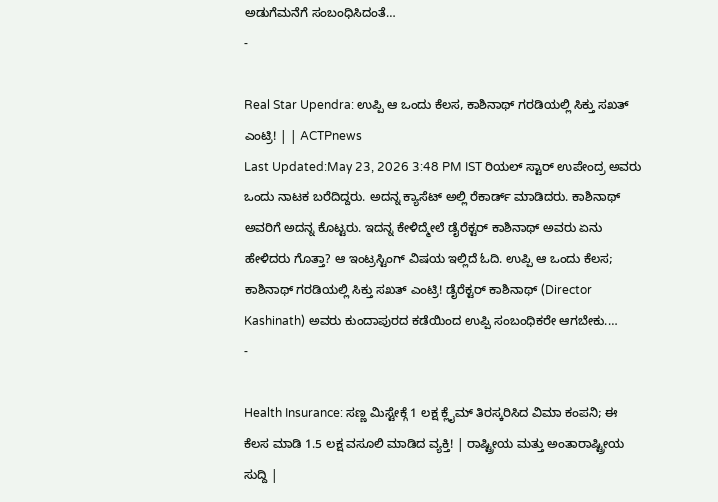ಅಡುಗೆಮನೆಗೆ ಸಂಬಂಧಿಸಿದಂತೆ…
-

Real Star Upendra: ಉಪ್ಪಿ ಆ ಒಂದು ಕೆಲಸ, ಕಾಶಿನಾಥ್ ಗರಡಿಯಲ್ಲಿ ಸಿಕ್ತು ಸಖತ್ ಎಂಟ್ರಿ! | | ACTPnews
Last Updated:May 23, 2026 3:48 PM IST ರಿಯಲ್ ಸ್ಟಾರ್ ಉಪೇಂದ್ರ ಅವರು ಒಂದು ನಾಟಕ ಬರೆದಿದ್ದರು. ಅದನ್ನ ಕ್ಯಾಸೆಟ್ ಅಲ್ಲಿ ರೆಕಾರ್ಡ್ ಮಾಡಿದರು. ಕಾಶಿನಾಥ್ ಅವರಿಗೆ ಅದನ್ನ ಕೊಟ್ಟರು. ಇದನ್ನ ಕೇಳಿದ್ಮೇಲೆ ಡೈರೆಕ್ಟರ್ ಕಾಶಿನಾಥ್ ಅವರು ಏನು ಹೇಳಿದರು ಗೊತ್ತಾ? ಆ ಇಂಟ್ರಸ್ಟಿಂಗ್ ವಿಷಯ ಇಲ್ಲಿದೆ ಓದಿ. ಉಪ್ಪಿ ಆ ಒಂದು ಕೆಲಸ; ಕಾಶಿನಾಥ್ ಗರಡಿಯಲ್ಲಿ ಸಿಕ್ತು ಸಖತ್ ಎಂಟ್ರಿ! ಡೈರೆಕ್ಟರ್ ಕಾಶಿನಾಥ್ (Director Kashinath) ಅವರು ಕುಂದಾಪುರದ ಕಡೆಯಿಂದ ಉಪ್ಪಿ ಸಂಬಂಧಿಕರೇ ಆಗಬೇಕು.…
-

Health Insurance: ಸಣ್ಣ ಮಿಸ್ಟೇಕ್ಗೆ 1 ಲಕ್ಷ ಕ್ಲೈಮ್ ತಿರಸ್ಕರಿಸಿದ ವಿಮಾ ಕಂಪನಿ; ಈ ಕೆಲಸ ಮಾಡಿ 1.5 ಲಕ್ಷ ವಸೂಲಿ ಮಾಡಿದ ವ್ಯಕ್ತಿ! | ರಾಷ್ಟ್ರೀಯ ಮತ್ತು ಅಂತಾರಾಷ್ಟ್ರೀಯ ಸುದ್ದಿ |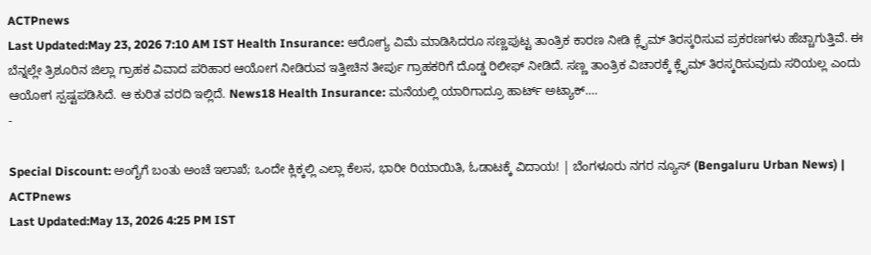ACTPnews
Last Updated:May 23, 2026 7:10 AM IST Health Insurance: ಆರೋಗ್ಯ ವಿಮೆ ಮಾಡಿಸಿದರೂ ಸಣ್ಣಪುಟ್ಟ ತಾಂತ್ರಿಕ ಕಾರಣ ನೀಡಿ ಕ್ಲೈಮ್ ತಿರಸ್ಕರಿಸುವ ಪ್ರಕರಣಗಳು ಹೆಚ್ಚಾಗುತ್ತಿವೆ. ಈ ಬೆನ್ನಲ್ಲೇ ತ್ರಿಶೂರಿನ ಜಿಲ್ಲಾ ಗ್ರಾಹಕ ವಿವಾದ ಪರಿಹಾರ ಆಯೋಗ ನೀಡಿರುವ ಇತ್ತೀಚಿನ ತೀರ್ಪು ಗ್ರಾಹಕರಿಗೆ ದೊಡ್ಡ ರಿಲೀಫ್ ನೀಡಿದೆ. ಸಣ್ಣ ತಾಂತ್ರಿಕ ವಿಚಾರಕ್ಕೆ ಕ್ಲೈಮ್ ತಿರಸ್ಕರಿಸುವುದು ಸರಿಯಲ್ಲ ಎಂದು ಆಯೋಗ ಸ್ಪಷ್ಟಪಡಿಸಿದೆ. ಆ ಕುರಿತ ವರದಿ ಇಲ್ಲಿದೆ. News18 Health Insurance: ಮನೆಯಲ್ಲಿ ಯಾರಿಗಾದ್ರೂ ಹಾರ್ಟ್ ಅಟ್ಯಾಕ್.…
-

Special Discount: ಅಂಗೈಗೆ ಬಂತು ಅಂಚೆ ಇಲಾಖೆ; ಒಂದೇ ಕ್ಲಿಕ್ಕಲ್ಲಿ ಎಲ್ಲಾ ಕೆಲಸ, ಭಾರೀ ರಿಯಾಯಿತಿ, ಓಡಾಟಕ್ಕೆ ವಿದಾಯ! | ಬೆಂಗಳೂರು ನಗರ ನ್ಯೂಸ್ (Bengaluru Urban News) | ACTPnews
Last Updated:May 13, 2026 4:25 PM IST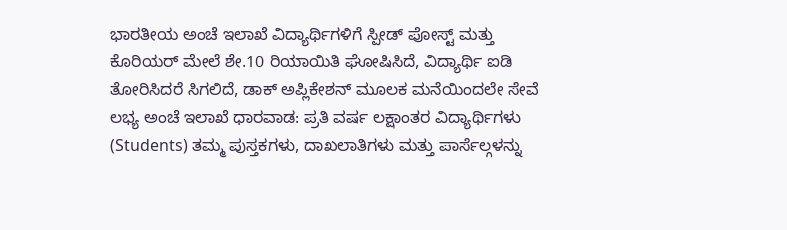ಭಾರತೀಯ ಅಂಚೆ ಇಲಾಖೆ ವಿದ್ಯಾರ್ಥಿಗಳಿಗೆ ಸ್ಪೀಡ್ ಪೋಸ್ಟ್ ಮತ್ತು ಕೊರಿಯರ್ ಮೇಲೆ ಶೇ.10 ರಿಯಾಯಿತಿ ಘೋಷಿಸಿದೆ, ವಿದ್ಯಾರ್ಥಿ ಐಡಿ ತೋರಿಸಿದರೆ ಸಿಗಲಿದೆ, ಡಾಕ್ ಅಪ್ಲಿಕೇಶನ್ ಮೂಲಕ ಮನೆಯಿಂದಲೇ ಸೇವೆ ಲಭ್ಯ ಅಂಚೆ ಇಲಾಖೆ ಧಾರವಾಡ: ಪ್ರತಿ ವರ್ಷ ಲಕ್ಷಾಂತರ ವಿದ್ಯಾರ್ಥಿಗಳು (Students) ತಮ್ಮ ಪುಸ್ತಕಗಳು, ದಾಖಲಾತಿಗಳು ಮತ್ತು ಪಾರ್ಸೆಲ್ಗಳನ್ನು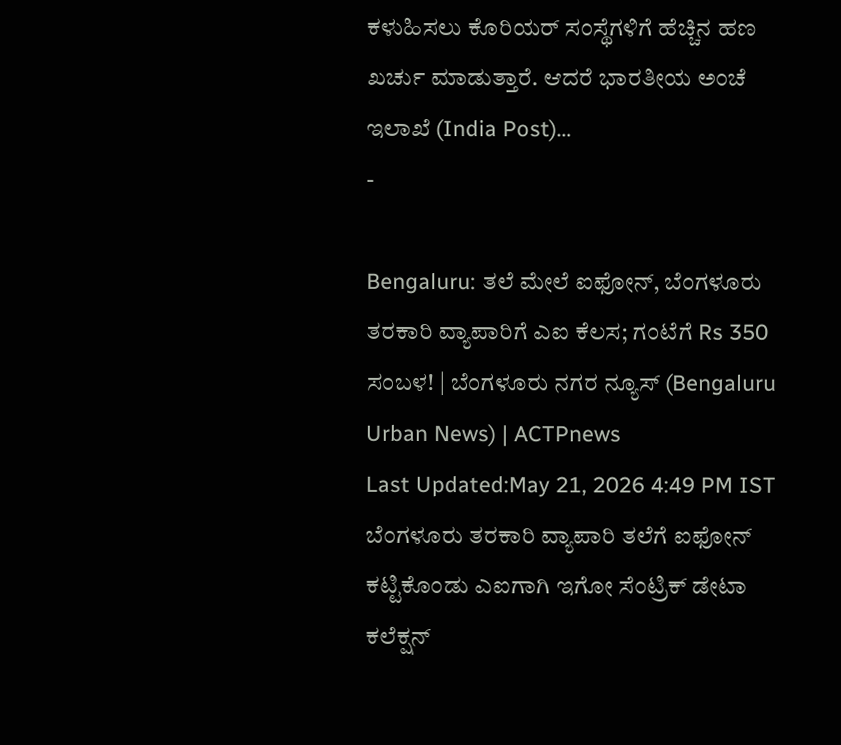ಕಳುಹಿಸಲು ಕೊರಿಯರ್ ಸಂಸ್ಥೆಗಳಿಗೆ ಹೆಚ್ಚಿನ ಹಣ ಖರ್ಚು ಮಾಡುತ್ತಾರೆ. ಆದರೆ ಭಾರತೀಯ ಅಂಚೆ ಇಲಾಖೆ (India Post)…
-

Bengaluru: ತಲೆ ಮೇಲೆ ಐಫೋನ್, ಬೆಂಗಳೂರು ತರಕಾರಿ ವ್ಯಾಪಾರಿಗೆ ಎಐ ಕೆಲಸ; ಗಂಟೆಗೆ Rs 350 ಸಂಬಳ! | ಬೆಂಗಳೂರು ನಗರ ನ್ಯೂಸ್ (Bengaluru Urban News) | ACTPnews
Last Updated:May 21, 2026 4:49 PM IST ಬೆಂಗಳೂರು ತರಕಾರಿ ವ್ಯಾಪಾರಿ ತಲೆಗೆ ಐಫೋನ್ ಕಟ್ಟಿಕೊಂಡು ಎಐಗಾಗಿ ಇಗೋ ಸೆಂಟ್ರಿಕ್ ಡೇಟಾ ಕಲೆಕ್ಷನ್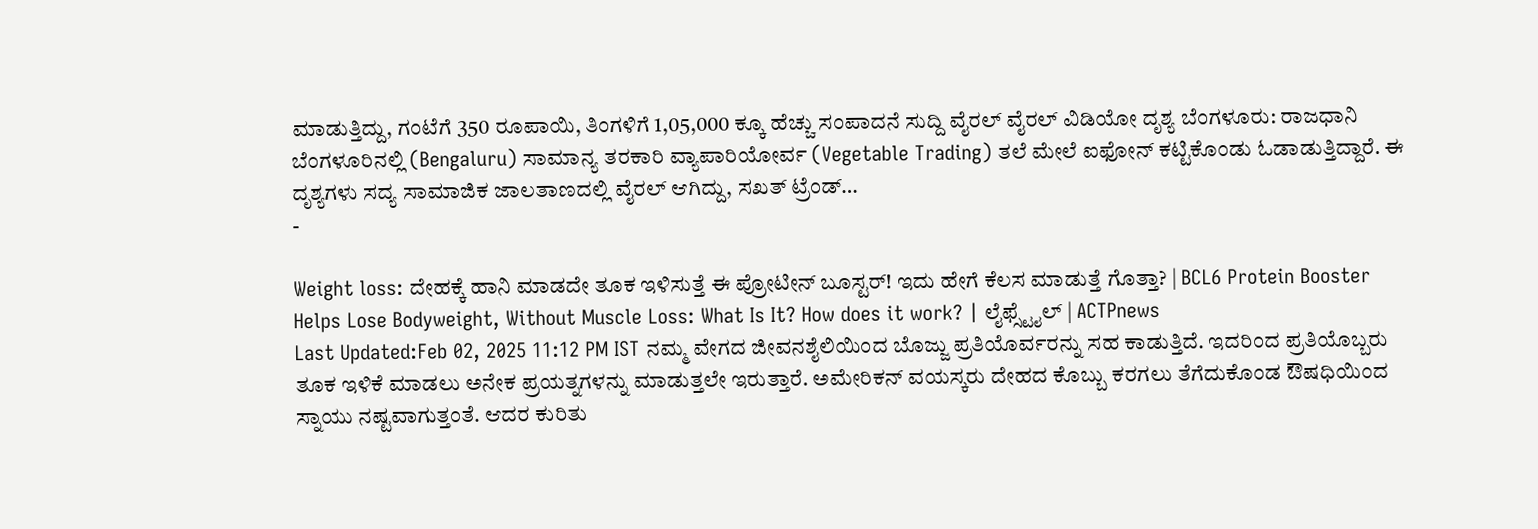ಮಾಡುತ್ತಿದ್ದು, ಗಂಟೆಗೆ 350 ರೂಪಾಯಿ, ತಿಂಗಳಿಗೆ 1,05,000 ಕ್ಕೂ ಹೆಚ್ಚು ಸಂಪಾದನೆ ಸುದ್ದಿ ವೈರಲ್ ವೈರಲ್ ವಿಡಿಯೋ ದೃಶ್ಯ ಬೆಂಗಳೂರು: ರಾಜಧಾನಿ ಬೆಂಗಳೂರಿನಲ್ಲಿ (Bengaluru) ಸಾಮಾನ್ಯ ತರಕಾರಿ ವ್ಯಾಪಾರಿಯೋರ್ವ (Vegetable Trading) ತಲೆ ಮೇಲೆ ಐಫೋನ್ ಕಟ್ಟಿಕೊಂಡು ಓಡಾಡುತ್ತಿದ್ದಾರೆ. ಈ ದೃಶ್ಯಗಳು ಸದ್ಯ ಸಾಮಾಜಿಕ ಜಾಲತಾಣದಲ್ಲಿ ವೈರಲ್ ಆಗಿದ್ದು, ಸಖತ್ ಟ್ರೆಂಡ್…
-

Weight loss: ದೇಹಕ್ಕೆ ಹಾನಿ ಮಾಡದೇ ತೂಕ ಇಳಿಸುತ್ತೆ ಈ ಪ್ರೋಟೀನ್ ಬೂಸ್ಟರ್! ಇದು ಹೇಗೆ ಕೆಲಸ ಮಾಡುತ್ತೆ ಗೊತ್ತಾ? | BCL6 Protein Booster Helps Lose Bodyweight, Without Muscle Loss: What Is It? How does it work? | ಲೈಫ್ಸ್ಟೈಲ್ | ACTPnews
Last Updated:Feb 02, 2025 11:12 PM IST ನಮ್ಮ ವೇಗದ ಜೀವನಶೈಲಿಯಿಂದ ಬೊಜ್ಜು ಪ್ರತಿಯೊರ್ವರನ್ನು ಸಹ ಕಾಡುತ್ತಿದೆ. ಇದರಿಂದ ಪ್ರತಿಯೊಬ್ಬರು ತೂಕ ಇಳಿಕೆ ಮಾಡಲು ಅನೇಕ ಪ್ರಯತ್ನಗಳನ್ನು ಮಾಡುತ್ತಲೇ ಇರುತ್ತಾರೆ. ಅಮೇರಿಕನ್ ವಯಸ್ಕರು ದೇಹದ ಕೊಬ್ಬು ಕರಗಲು ತೆಗೆದುಕೊಂಡ ಔಷಧಿಯಿಂದ ಸ್ನಾಯು ನಷ್ಟವಾಗುತ್ತಂತೆ. ಆದರ ಕುರಿತು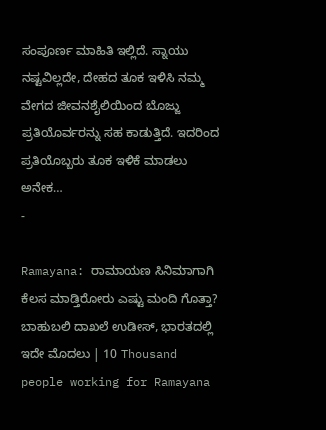ಸಂಪೂರ್ಣ ಮಾಹಿತಿ ಇಲ್ಲಿದೆ. ಸ್ನಾಯು ನಷ್ಟವಿಲ್ಲದೇ, ದೇಹದ ತೂಕ ಇಳಿಸಿ ನಮ್ಮ ವೇಗದ ಜೀವನಶೈಲಿಯಿಂದ ಬೊಜ್ಜು ಪ್ರತಿಯೊರ್ವರನ್ನು ಸಹ ಕಾಡುತ್ತಿದೆ. ಇದರಿಂದ ಪ್ರತಿಯೊಬ್ಬರು ತೂಕ ಇಳಿಕೆ ಮಾಡಲು ಅನೇಕ…
-

Ramayana: ರಾಮಾಯಣ ಸಿನಿಮಾಗಾಗಿ ಕೆಲಸ ಮಾಡ್ತಿರೋರು ಎಷ್ಟು ಮಂದಿ ಗೊತ್ತಾ? ಬಾಹುಬಲಿ ದಾಖಲೆ ಉಡೀಸ್, ಭಾರತದಲ್ಲಿ ಇದೇ ಮೊದಲು | 10 Thousand people working for Ramayana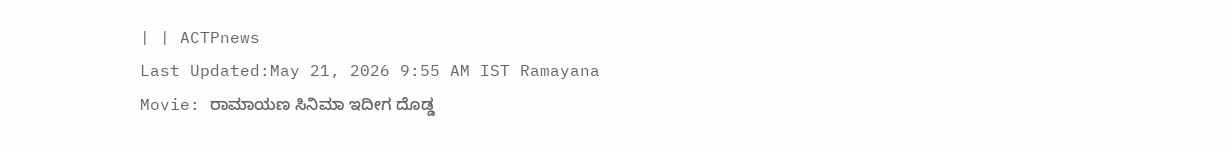| | ACTPnews
Last Updated:May 21, 2026 9:55 AM IST Ramayana Movie: ರಾಮಾಯಣ ಸಿನಿಮಾ ಇದೀಗ ದೊಡ್ಡ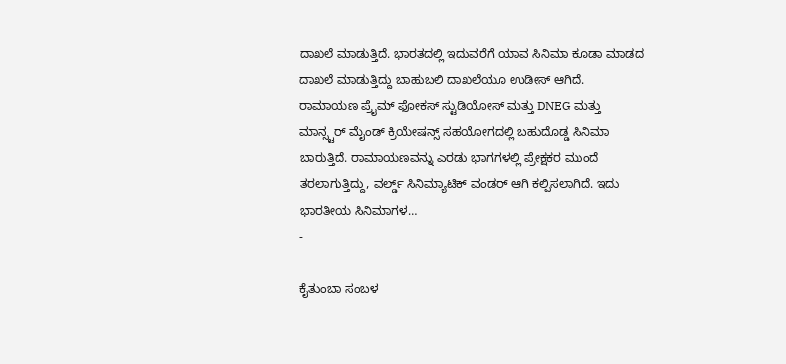ದಾಖಲೆ ಮಾಡುತ್ತಿದೆ. ಭಾರತದಲ್ಲಿ ಇದುವರೆಗೆ ಯಾವ ಸಿನಿಮಾ ಕೂಡಾ ಮಾಡದ ದಾಖಲೆ ಮಾಡುತ್ತಿದ್ದು ಬಾಹುಬಲಿ ದಾಖಲೆಯೂ ಉಡೀಸ್ ಆಗಿದೆ. ರಾಮಾಯಣ ಪ್ರೈಮ್ ಫೋಕಸ್ ಸ್ಟುಡಿಯೋಸ್ ಮತ್ತು DNEG ಮತ್ತು ಮಾನ್ಸ್ಟರ್ ಮೈಂಡ್ ಕ್ರಿಯೇಷನ್ಸ್ ಸಹಯೋಗದಲ್ಲಿ ಬಹುದೊಡ್ಡ ಸಿನಿಮಾ ಬಾರುತ್ತಿದೆ. ರಾಮಾಯಣವನ್ನು ಎರಡು ಭಾಗಗಳಲ್ಲಿ ಪ್ರೇಕ್ಷಕರ ಮುಂದೆ ತರಲಾಗುತ್ತಿದ್ದು, ವರ್ಲ್ಡ್ ಸಿನಿಮ್ಯಾಟಿಕ್ ವಂಡರ್ ಆಗಿ ಕಲ್ಪಿಸಲಾಗಿದೆ. ಇದು ಭಾರತೀಯ ಸಿನಿಮಾಗಳ…
-

ಕೈತುಂಬಾ ಸಂಬಳ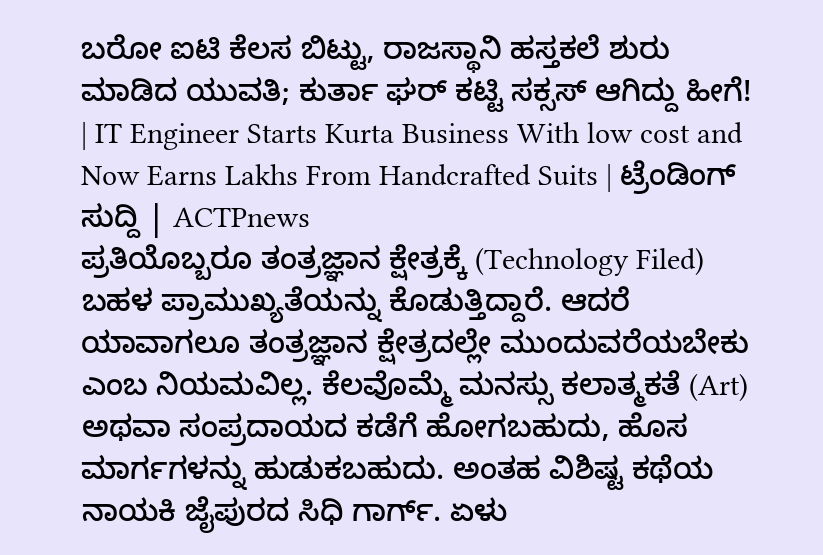ಬರೋ ಐಟಿ ಕೆಲಸ ಬಿಟ್ಟು, ರಾಜಸ್ಥಾನಿ ಹಸ್ತಕಲೆ ಶುರು ಮಾಡಿದ ಯುವತಿ; ಕುರ್ತಾ ಘರ್ ಕಟ್ಟಿ ಸಕ್ಸಸ್ ಆಗಿದ್ದು ಹೀಗೆ! | IT Engineer Starts Kurta Business With low cost and Now Earns Lakhs From Handcrafted Suits | ಟ್ರೆಂಡಿಂಗ್ ಸುದ್ದಿ | ACTPnews
ಪ್ರತಿಯೊಬ್ಬರೂ ತಂತ್ರಜ್ಞಾನ ಕ್ಷೇತ್ರಕ್ಕೆ (Technology Filed) ಬಹಳ ಪ್ರಾಮುಖ್ಯತೆಯನ್ನು ಕೊಡುತ್ತಿದ್ದಾರೆ. ಆದರೆ ಯಾವಾಗಲೂ ತಂತ್ರಜ್ಞಾನ ಕ್ಷೇತ್ರದಲ್ಲೇ ಮುಂದುವರೆಯಬೇಕು ಎಂಬ ನಿಯಮವಿಲ್ಲ. ಕೆಲವೊಮ್ಮೆ ಮನಸ್ಸು ಕಲಾತ್ಮಕತೆ (Art) ಅಥವಾ ಸಂಪ್ರದಾಯದ ಕಡೆಗೆ ಹೋಗಬಹುದು, ಹೊಸ ಮಾರ್ಗಗಳನ್ನು ಹುಡುಕಬಹುದು. ಅಂತಹ ವಿಶಿಷ್ಟ ಕಥೆಯ ನಾಯಕಿ ಜೈಪುರದ ಸಿಧಿ ಗಾರ್ಗ್. ಏಳು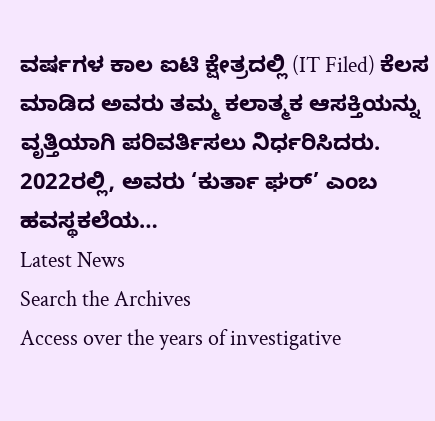ವರ್ಷಗಳ ಕಾಲ ಐಟಿ ಕ್ಷೇತ್ರದಲ್ಲಿ (IT Filed) ಕೆಲಸ ಮಾಡಿದ ಅವರು ತಮ್ಮ ಕಲಾತ್ಮಕ ಆಸಕ್ತಿಯನ್ನು ವೃತ್ತಿಯಾಗಿ ಪರಿವರ್ತಿಸಲು ನಿರ್ಧರಿಸಿದರು. 2022ರಲ್ಲಿ, ಅವರು ‘ಕುರ್ತಾ ಘರ್’ ಎಂಬ ಹವಸ್ಥಕಲೆಯ…
Latest News
Search the Archives
Access over the years of investigative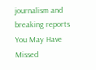journalism and breaking reports
You May Have Missed